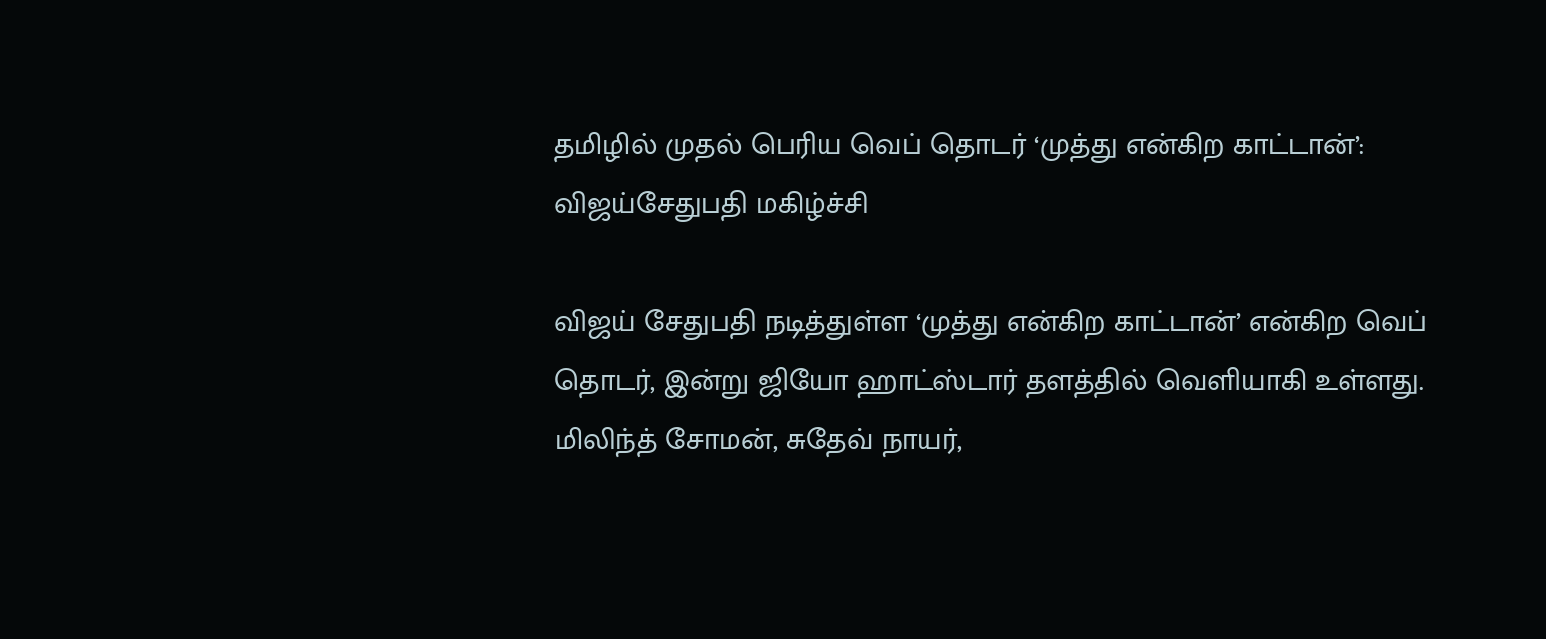தமிழில் முதல் பெரிய வெப் தொடர் ‘முத்து என்கிற காட்டான்’: விஜய்சேதுபதி மகிழ்ச்சி

விஜய் சேதுபதி நடித்துள்ள ‘முத்து என்கிற காட்டான்’ என்கிற வெப் தொடர், இன்று ஜியோ ஹாட்ஸ்டார் தளத்தில் வெளியாகி உள்ளது. மிலிந்த் சோமன், சுதேவ் நாயர்,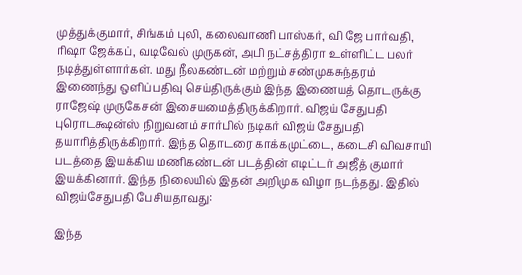முத்துக்குமார், சிங்கம் புலி, கலைவாணி பாஸ்கர், வி ஜே பார்வதி, ரிஷா ஜேக்கப், வடிவேல் முருகன், அபி நட்சத்திரா உள்ளிட்ட பலர் நடித்துள்ளார்கள். மது நீலகண்டன் மற்றும் சண்முகசுந்தரம் இணைந்து ஒளிப்பதிவு செய்திருக்கும் இந்த இணையத் தொடருக்கு ராஜேஷ் முருகேசன் இசையமைத்திருக்கிறார். விஜய் சேதுபதி புரொடக்ஷன்ஸ் நிறுவனம் சார்பில் நடிகர் விஜய் சேதுபதி தயாரித்திருக்கிறார். இந்த தொடரை காக்கமுட்டை, கடைசி விவசாயி படத்தை இயக்கிய மணிகண்டன் படத்தின் எடிட்டர் அஜீத் குமார் இயக்கினார். இந்த நிலையில் இதன் அறிமுக விழா நடந்தது. இதில் விஜய்சேதுபதி பேசியதாவது:

இந்த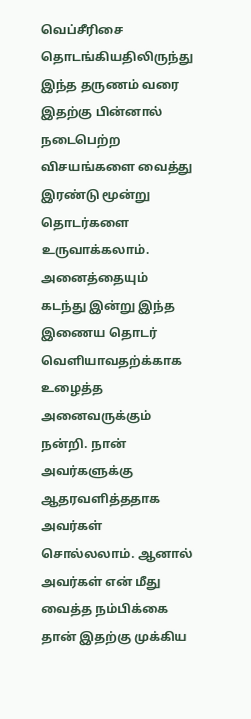வெப்சீரிசை தொடங்கியதிலிருந்து இந்த தருணம் வரை இதற்கு பின்னால் நடைபெற்ற விசயங்களை வைத்து இரண்டு மூன்று தொடர்களை உருவாக்கலாம். அனைத்தையும் கடந்து இன்று இந்த இணைய தொடர் வெளியாவதற்க்காக உழைத்த அனைவருக்கும் நன்றி. நான் அவர்களுக்கு ஆதரவளித்ததாக அவர்கள் சொல்லலாம். ஆனால் அவர்கள் என் மீது வைத்த நம்பிக்கை தான் இதற்கு முக்கிய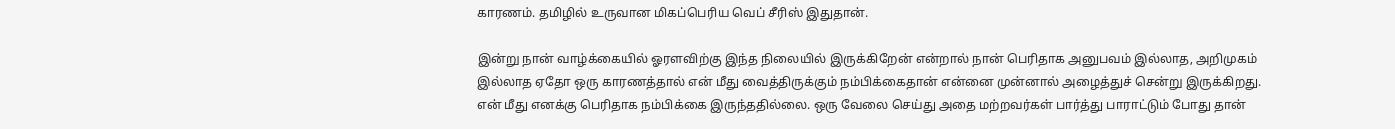காரணம். தமிழில் உருவான மிகப்பெரிய வெப் சீரிஸ் இதுதான்.

இன்று நான் வாழ்க்கையில் ஓரளவிற்கு இந்த நிலையில் இருக்கிறேன் என்றால் நான் பெரிதாக அனுபவம் இல்லாத, அறிமுகம் இல்லாத ஏதோ ஒரு காரணத்தால் என் மீது வைத்திருக்கும் நம்பிக்கைதான் என்னை முன்னால் அழைத்துச் சென்று இருக்கிறது. என் மீது எனக்கு பெரிதாக நம்பிக்கை இருந்ததில்லை. ஒரு வேலை செய்து அதை மற்றவர்கள் பார்த்து பாராட்டும் போது தான்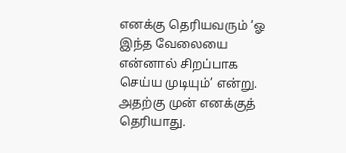எனக்கு தெரியவரும் ‘ஓ இந்த வேலையை என்னால் சிறப்பாக செய்ய முடியும்’ என்று. அதற்கு முன் எனக்குத் தெரியாது.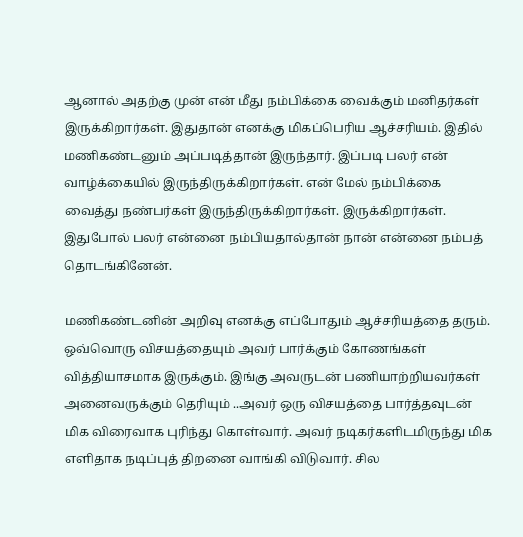ஆனால் அதற்கு முன் என் மீது நம்பிக்கை வைக்கும் மனிதர்கள் இருக்கிறார்கள். இதுதான் எனக்கு மிகப்பெரிய ஆச்சரியம். இதில் மணிகண்டனும் அப்படித்தான் இருந்தார். இப்படி பலர் என் வாழ்க்கையில் இருந்திருக்கிறார்கள். என் மேல் நம்பிக்கை வைத்து நண்பர்கள் இருந்திருக்கிறார்கள். இருக்கிறார்கள். இதுபோல் பலர் என்னை நம்பியதால்தான் நான் என்னை நம்பத் தொடங்கினேன்.

மணிகண்டனின் அறிவு எனக்கு எப்போதும் ஆச்சரியத்தை தரும். ஒவ்வொரு விசயத்தையும் அவர் பார்க்கும் கோணங்கள் வித்தியாசமாக இருக்கும். இங்கு அவருடன் பணியாற்றியவர்கள் அனைவருக்கும் தெரியும் ..அவர் ஒரு விசயத்தை பார்த்தவுடன் மிக விரைவாக புரிந்து கொள்வார். அவர் நடிகர்களிடமிருந்து மிக எளிதாக நடிப்புத் திறனை வாங்கி விடுவார். சில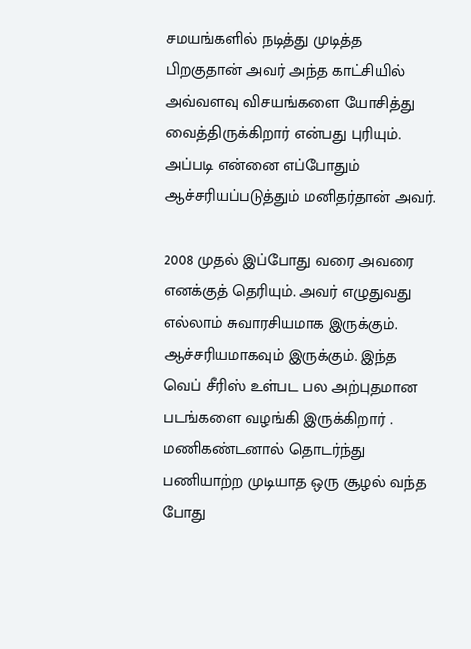சமயங்களில் நடித்து முடித்த பிறகுதான் அவர் அந்த காட்சியில் அவ்வளவு விசயங்களை யோசித்து வைத்திருக்கிறார் என்பது புரியும். அப்படி என்னை எப்போதும் ஆச்சரியப்படுத்தும் மனிதர்தான் அவர்.

2008 முதல் இப்போது வரை அவரை எனக்குத் தெரியும். அவர் எழுதுவது எல்லாம் சுவாரசியமாக இருக்கும். ஆச்சரியமாகவும் இருக்கும். இந்த வெப் சீரிஸ் உள்பட பல அற்புதமான படங்களை வழங்கி இருக்கிறார் . மணிகண்டனால் தொடர்ந்து பணியாற்ற முடியாத ஒரு சூழல் வந்த போது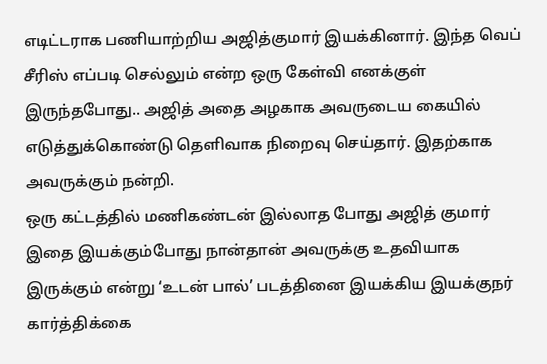எடிட்டராக பணியாற்றிய அஜித்குமார் இயக்கினார். இந்த வெப் சீரிஸ் எப்படி செல்லும் என்ற ஒரு கேள்வி எனக்குள் இருந்தபோது.. அஜித் அதை அழகாக அவருடைய கையில் எடுத்துக்கொண்டு தெளிவாக நிறைவு செய்தார். இதற்காக அவருக்கும் நன்றி.
ஒரு கட்டத்தில் மணிகண்டன் இல்லாத போது அஜித் குமார் இதை இயக்கும்போது நான்தான் அவருக்கு உதவியாக இருக்கும் என்று ‘உடன் பால்’ படத்தினை இயக்கிய இயக்குநர் கார்த்திக்கை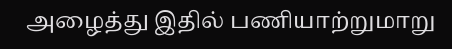அழைத்து இதில் பணியாற்றுமாறு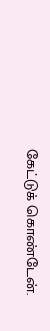கேட்டுக் கொண்டேன்.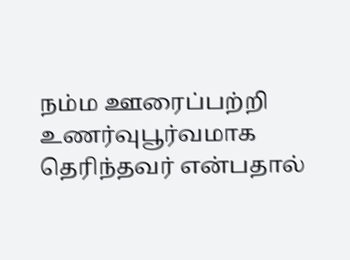நம்ம ஊரைப்பற்றி உணர்வுபூர்வமாக தெரிந்தவர் என்பதால்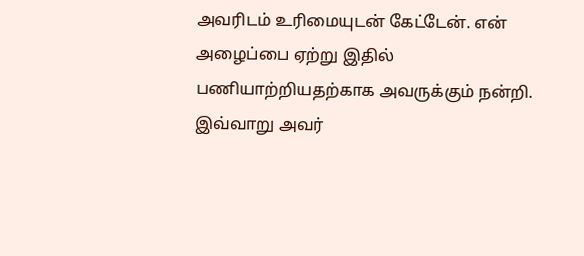அவரிடம் உரிமையுடன் கேட்டேன். என் அழைப்பை ஏற்று இதில் பணியாற்றியதற்காக அவருக்கும் நன்றி.
இவ்வாறு அவர்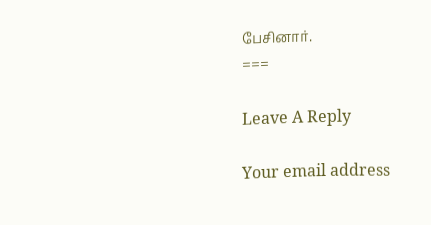பேசினார்.
===

Leave A Reply

Your email address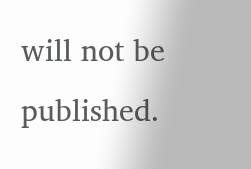will not be published.